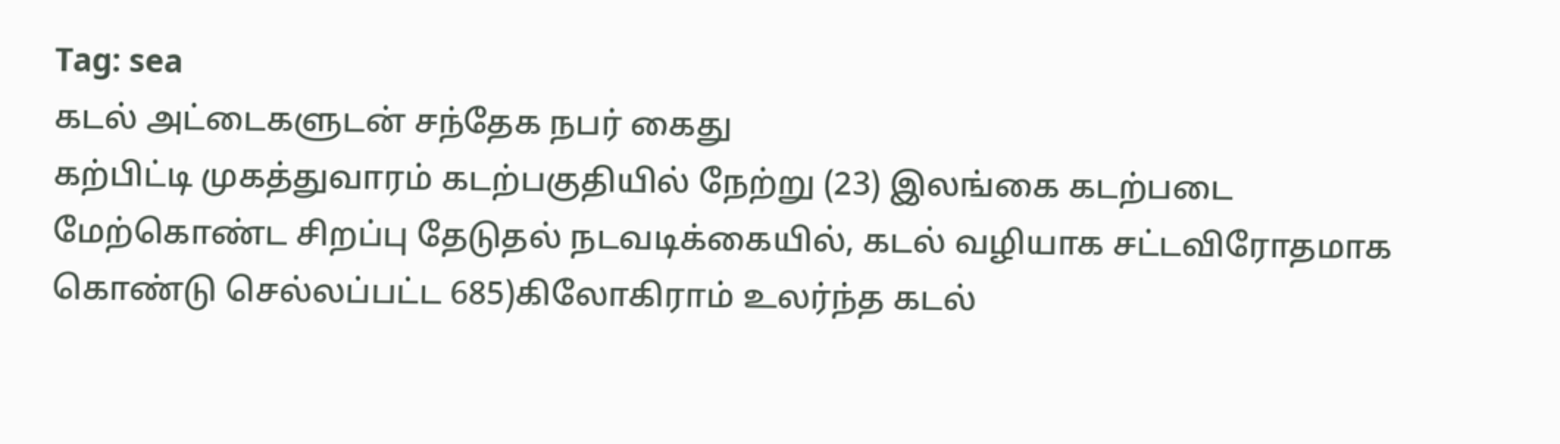Tag: sea
கடல் அட்டைகளுடன் சந்தேக நபர் கைது
கற்பிட்டி முகத்துவாரம் கடற்பகுதியில் நேற்று (23) இலங்கை கடற்படை மேற்கொண்ட சிறப்பு தேடுதல் நடவடிக்கையில், கடல் வழியாக சட்டவிரோதமாக கொண்டு செல்லப்பட்ட 685)கிலோகிராம் உலர்ந்த கடல்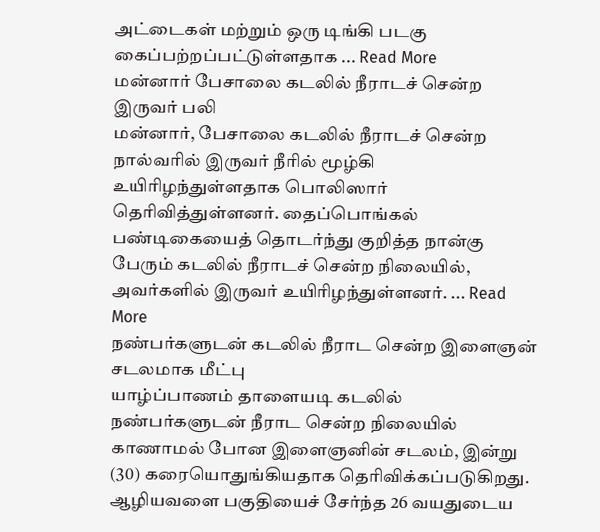அட்டைகள் மற்றும் ஒரு டிங்கி படகு கைப்பற்றப்பட்டுள்ளதாக ... Read More
மன்னார் பேசாலை கடலில் நீராடச் சென்ற இருவர் பலி
மன்னார், பேசாலை கடலில் நீராடச் சென்ற நால்வரில் இருவர் நீரில் மூழ்கி உயிரிழந்துள்ளதாக பொலிஸார் தெரிவித்துள்ளனர். தைப்பொங்கல் பண்டிகையைத் தொடர்ந்து குறித்த நான்கு பேரும் கடலில் நீராடச் சென்ற நிலையில், அவர்களில் இருவர் உயிரிழந்துள்ளனர். ... Read More
நண்பர்களுடன் கடலில் நீராட சென்ற இளைஞன் சடலமாக மீட்பு
யாழ்ப்பாணம் தாளையடி கடலில் நண்பர்களுடன் நீராட சென்ற நிலையில் காணாமல் போன இளைஞனின் சடலம், இன்று (30) கரையொதுங்கியதாக தெரிவிக்கப்படுகிறது. ஆழியவளை பகுதியைச் சேர்ந்த 26 வயதுடைய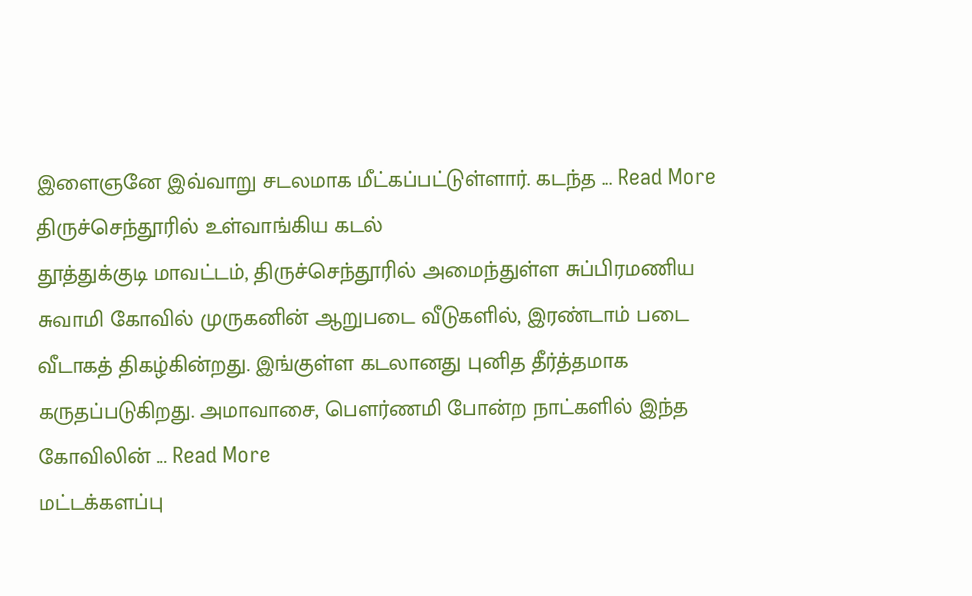இளைஞனே இவ்வாறு சடலமாக மீட்கப்பட்டுள்ளார். கடந்த ... Read More
திருச்செந்தூரில் உள்வாங்கிய கடல்
தூத்துக்குடி மாவட்டம், திருச்செந்தூரில் அமைந்துள்ள சுப்பிரமணிய சுவாமி கோவில் முருகனின் ஆறுபடை வீடுகளில், இரண்டாம் படை வீடாகத் திகழ்கின்றது. இங்குள்ள கடலானது புனித தீர்த்தமாக கருதப்படுகிறது. அமாவாசை, பெளர்ணமி போன்ற நாட்களில் இந்த கோவிலின் ... Read More
மட்டக்களப்பு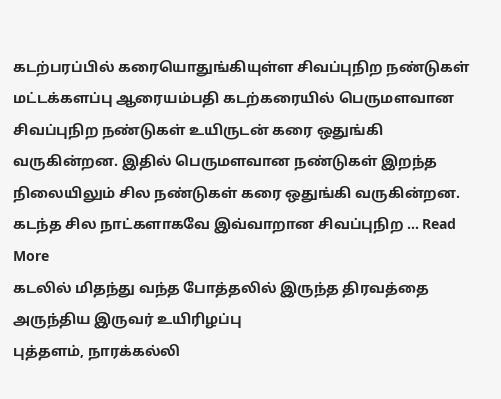கடற்பரப்பில் கரையொதுங்கியுள்ள சிவப்புநிற நண்டுகள்
மட்டக்களப்பு ஆரையம்பதி கடற்கரையில் பெருமளவான சிவப்புநிற நண்டுகள் உயிருடன் கரை ஒதுங்கி வருகின்றன. இதில் பெருமளவான நண்டுகள் இறந்த நிலையிலும் சில நண்டுகள் கரை ஒதுங்கி வருகின்றன. கடந்த சில நாட்களாகவே இவ்வாறான சிவப்புநிற ... Read More
கடலில் மிதந்து வந்த போத்தலில் இருந்த திரவத்தை அருந்திய இருவர் உயிரிழப்பு
புத்தளம், நாரக்கல்லி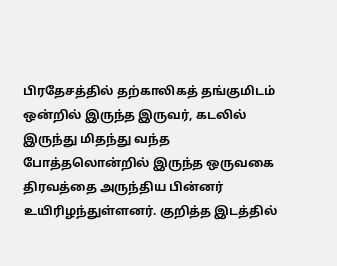பிரதேசத்தில் தற்காலிகத் தங்குமிடம் ஒன்றில் இருந்த இருவர், கடலில் இருந்து மிதந்து வந்த போத்தலொன்றில் இருந்த ஒருவகை திரவத்தை அருந்திய பின்னர் உயிரிழந்துள்ளனர். குறித்த இடத்தில்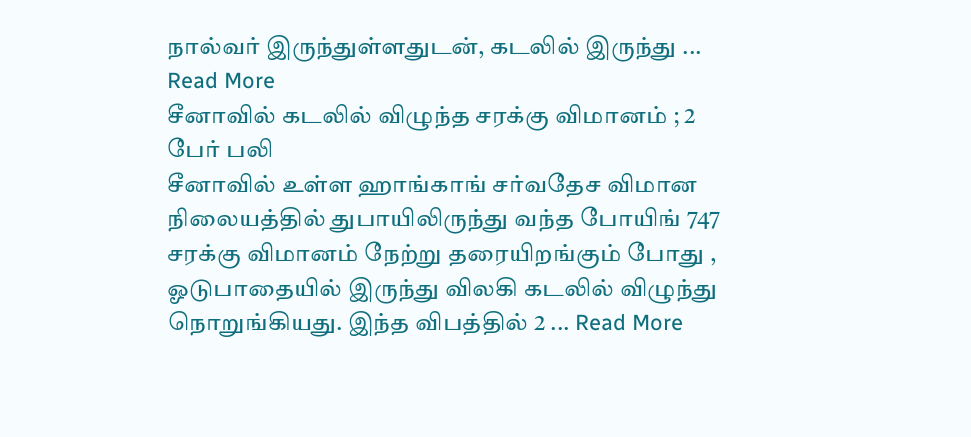நால்வர் இருந்துள்ளதுடன், கடலில் இருந்து ... Read More
சீனாவில் கடலில் விழுந்த சரக்கு விமானம் ; 2 பேர் பலி
சீனாவில் உள்ள ஹாங்காங் சர்வதேச விமான நிலையத்தில் துபாயிலிருந்து வந்த போயிங் 747 சரக்கு விமானம் நேற்று தரையிறங்கும் போது , ஓடுபாதையில் இருந்து விலகி கடலில் விழுந்து நொறுங்கியது. இந்த விபத்தில் 2 ... Read More